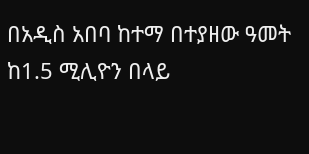በአዲስ አበባ ከተማ በተያዘው ዓመት ከ1.5 ሚሊዮን በላይ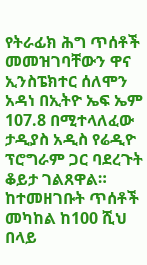የትራፊክ ሕግ ጥሰቶች መመዝገባቸውን ዋና ኢንስፔክተር ሰለሞን አዳነ በኢትዮ ኤፍ ኤም 107.8 በሚተላለፈው ታዲያስ አዲስ የሬዲዮ ፕሮግራም ጋር ባደረጉት ቆይታ ገልጸዋል።
ከተመዘገቡት ጥሰቶች መካከል ከ100 ሺህ በላይ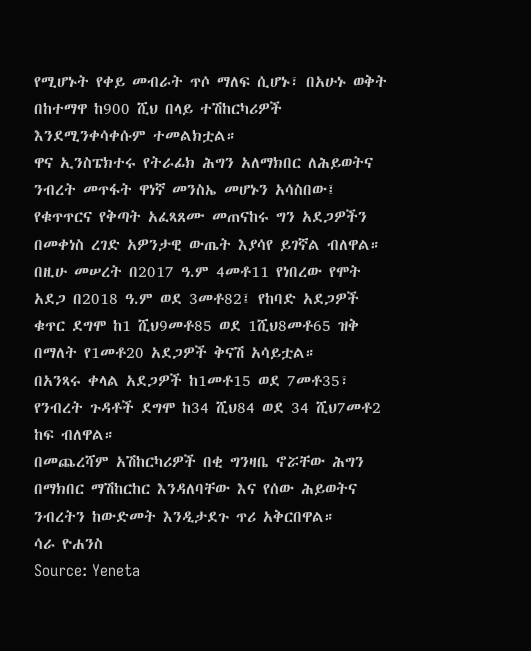የሚሆኑት የቀይ መብራት ጥሶ ማለፍ ሲሆኑ፣ በአሁኑ ወቅት በከተማዋ ከ900 ሺህ በላይ ተሽከርካሪዎች እንደሚንቀሳቀሱም ተመልክቷል።
ዋና ኢንስፔክተሩ የትራፊክ ሕግን አለማክበር ለሕይወትና ንብረት መጥፋት ዋነኛ መንስኤ መሆኑን አሳስበው፤ የቁጥጥርና የቅጣት አፈጻጸሙ መጠናከሩ ግን አደጋዎችን በመቀነስ ረገድ አዎንታዊ ውጤት እያሳየ ይገኛል ብለዋል።
በዚሁ መሠረት በ2017 ዓ.ም 4መቶ11 የነበረው የሞት አደጋ በ2018 ዓ.ም ወደ 3መቶ82፤ የከባድ አደጋዎች ቁጥር ደግሞ ከ1 ሺህ9መቶ85 ወደ 1ሺህ8መቶ65 ዝቅ በማለት የ1መቶ20 አደጋዎች ቅናሽ አሳይቷል።
በአንጻሩ ቀላል አደጋዎች ከ1መቶ15 ወደ 7መቶ35፣ የንብረት ጉዳቶች ደግሞ ከ34 ሺህ84 ወደ 34 ሺህ7መቶ2 ከፍ ብለዋል።
በመጨረሻም አሽከርካሪዎች በቂ ግንዛቤ ኖሯቸው ሕግን በማክበር ማሽከርከር እንዳለባቸው እና የሰው ሕይወትና ንብረትን ከውድመት እንዲታደጉ ጥሪ አቅርበዋል።
ሳራ ዮሐንስ
Source: Yeneta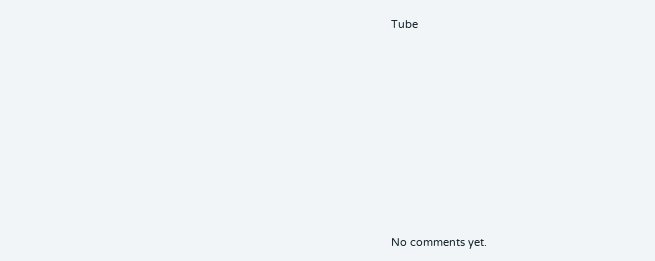Tube









No comments yet.